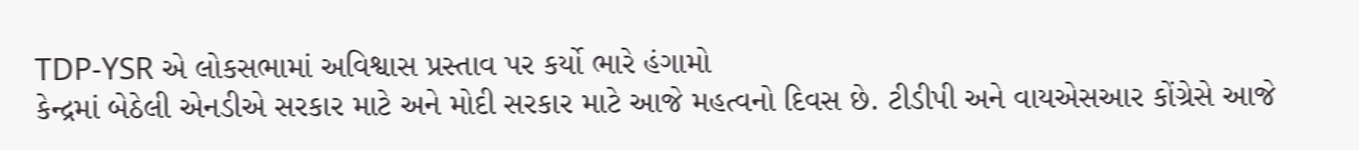TDP-YSR એ લોકસભામાં અવિશ્વાસ પ્રસ્તાવ પર કર્યો ભારે હંગામો
કેન્દ્રમાં બેઠેલી એનડીએ સરકાર માટે અને મોદી સરકાર માટે આજે મહત્વનો દિવસ છે. ટીડીપી અને વાયએસઆર કોંગ્રેસે આજે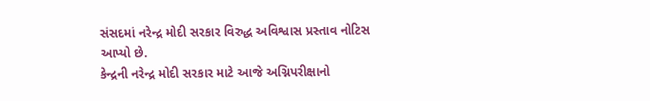સંસદમાં નરેન્દ્ર મોદી સરકાર વિરુદ્ધ અવિશ્વાસ પ્રસ્તાવ નોટિસ આપ્યો છે.
કેન્દ્રની નરેન્દ્ર મોદી સરકાર માટે આજે અગ્નિપરીક્ષાનો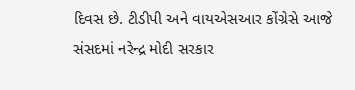દિવસ છે. ટીડીપી અને વાયએસઆર કોંગ્રેસે આજે સંસદમાં નરેન્દ્ર મોદી સરકાર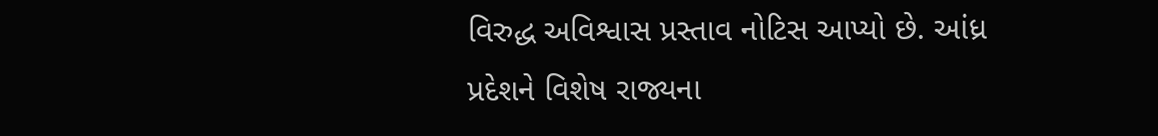વિરુદ્ધ અવિશ્વાસ પ્રસ્તાવ નોટિસ આપ્યો છે. આંધ્ર પ્રદેશને વિશેષ રાજ્યના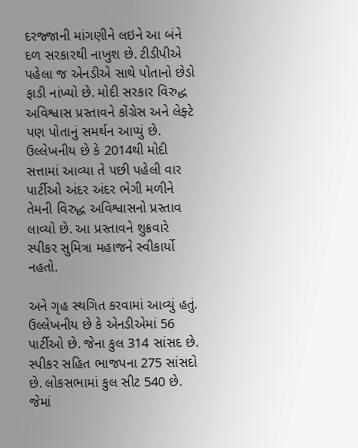દરજ્જાની માંગણીને લઇને આ બંને દળ સરકારથી નાખુશ છે. ટીડીપીએ પહેલા જ એનડીએ સાથે પોતાનો છેડો ફાડી નાંખ્યો છે. મોદી સરકાર વિરુદ્ધ અવિશ્વાસ પ્રસ્તાવને કોંગ્રેસ અને લેફ્ટે પણ પોતાનું સમર્થન આપ્યું છે. ઉલ્લેખનીય છે કે 2014થી મોદી સત્તામાં આવ્યા તે પછી પહેલી વાર પાર્ટીઓ અંદર અંદર ભેગી મળીને તેમની વિરુદ્ધ અવિશ્વાસનો પ્રસ્તાવ લાવ્યો છે. આ પ્રસ્તાવને શુક્રવારે સ્પીકર સુમિત્રા મહાજને સ્વીકાર્યો નહતો.

અને ગૃહ સ્થગિત કરવામાં આવ્યું હતું. ઉલ્લેખનીય છે કે એનડીએમાં 56 પાર્ટીઓ છે. જેના કુલ 314 સાંસદ છે. સ્પીકર સહિત ભાજપના 275 સાંસદો છે. લોકસભામાં કુલ સીટ 540 છે. જેમાં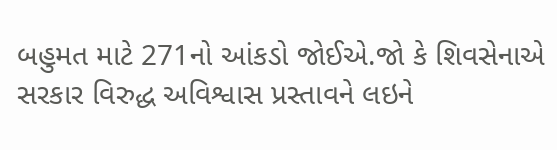બહુમત માટે 271નો આંકડો જોઈએ.જો કે શિવસેનાએ સરકાર વિરુદ્ધ અવિશ્વાસ પ્રસ્તાવને લઇને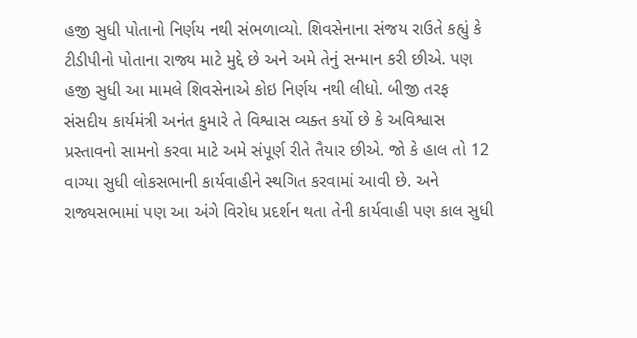હજી સુધી પોતાનો નિર્ણય નથી સંભળાવ્યો. શિવસેનાના સંજય રાઉતે કહ્યું કે ટીડીપીનો પોતાના રાજ્ય માટે મુદ્દે છે અને અમે તેનું સન્માન કરી છીએ. પણ હજી સુધી આ મામલે શિવસેનાએ કોઇ નિર્ણય નથી લીધો. બીજી તરફ સંસદીય કાર્યમંત્રી અનંત કુમારે તે વિશ્વાસ વ્યક્ત કર્યો છે કે અવિશ્વાસ પ્રસ્તાવનો સામનો કરવા માટે અમે સંપૂર્ણ રીતે તૈયાર છીએ. જો કે હાલ તો 12 વાગ્યા સુધી લોકસભાની કાર્યવાહીને સ્થગિત કરવામાં આવી છે. અને રાજ્યસભામાં પણ આ અંગે વિરોધ પ્રદર્શન થતા તેની કાર્યવાહી પણ કાલ સુધી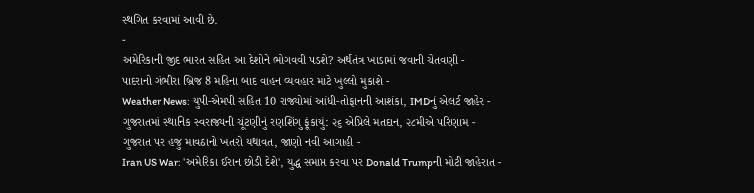સ્થગિત કરવામાં આવી છે.
-
અમેરિકાની જીદ ભારત સહિત આ દેશોને ભોગવવી પડશે? અર્થતંત્ર ખાડામાં જવાની ચેતવણી -
પાદરાનો ગંભીરા બ્રિજ 8 મહિના બાદ વાહન વ્યવહાર માટે ખુલ્લો મુકાશે -
Weather News: યુપી-એમપી સહિત 10 રાજ્યોમાં આંધી-તોફાનની આશંકા, IMDનું એલર્ટ જાહેર -
ગુજરાતમાં સ્થાનિક સ્વરાજ્યની ચૂંટણીનું રણશિંગુ ફૂંકાયું: ૨૬ એપ્રિલે મતદાન, ૨૮મીએ પરિણામ -
ગુજરાત પર હજુ માવઠાનો ખતરો યથાવત, જાણો નવી આગાહી -
Iran US War: 'અમેરિકા ઈરાન છોડી દેશે', યુદ્ધ સમાપ્ત કરવા પર Donald Trumpની મોટી જાહેરાત -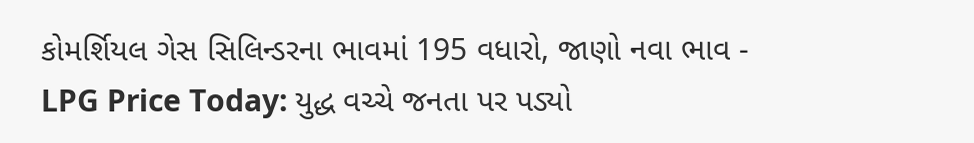કોમર્શિયલ ગેસ સિલિન્ડરના ભાવમાં 195 વધારો, જાણો નવા ભાવ -
LPG Price Today: યુદ્ધ વચ્ચે જનતા પર પડ્યો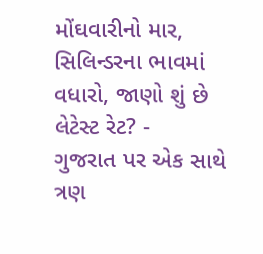મોંઘવારીનો માર, સિલિન્ડરના ભાવમાં વધારો, જાણો શું છે લેટેસ્ટ રેટ? -
ગુજરાત પર એક સાથે ત્રણ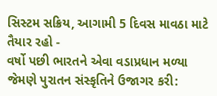સિસ્ટમ સક્રિય, આગામી 5 દિવસ માવઠા માટે તૈયાર રહો -
વર્ષો પછી ભારતને એવા વડાપ્રધાન મળ્યા જેમણે પુરાતન સંસ્કૃતિને ઉજાગર કરી: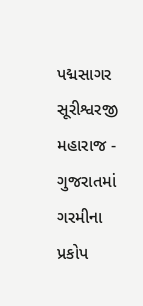પદ્મસાગર સૂરીશ્વરજી મહારાજ -
ગુજરાતમાં ગરમીના પ્રકોપ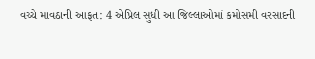વચ્ચે માવઠાની આફત: 4 એપ્રિલ સુધી આ જિલ્લાઓમાં કમોસમી વરસાદની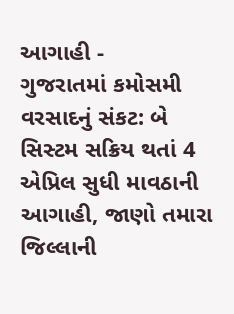આગાહી -
ગુજરાતમાં કમોસમી વરસાદનું સંકટ: બે સિસ્ટમ સક્રિય થતાં 4 એપ્રિલ સુધી માવઠાની આગાહી, જાણો તમારા જિલ્લાની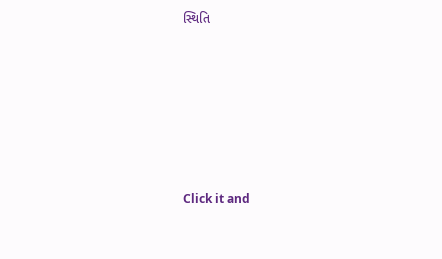સ્થિતિ










Click it and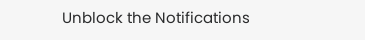Unblock the Notifications